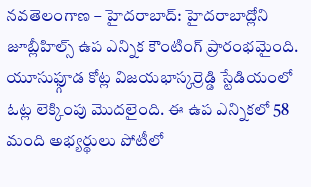నవతెలంగాణ – హైదరాబాద్: హైదరాబాద్లోని జూబ్లీహిల్స్ ఉప ఎన్నిక కౌంటింగ్ ప్రారంభమైంది. యూసుఫ్గూడ కోట్ల విజయభాస్కర్రెడ్డి స్టేడియంలో ఓట్ల లెక్కింపు మొదలైంది. ఈ ఉప ఎన్నికలో 58 మంది అభ్యర్థులు పోటీలో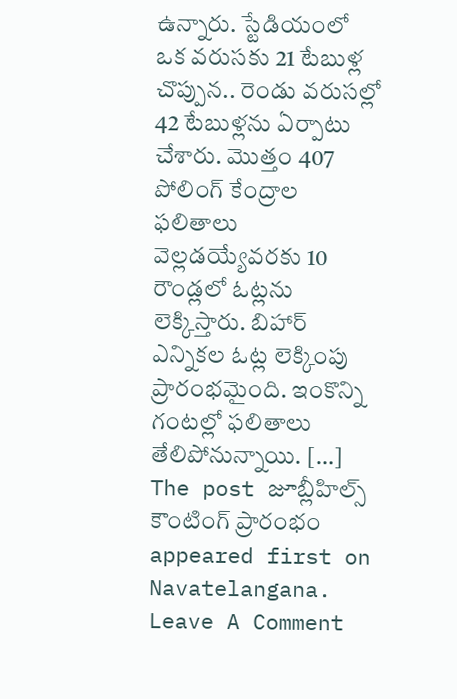ఉన్నారు. స్టేడియంలో ఒక వరుసకు 21 టేబుళ్ల చొప్పున.. రెండు వరుసల్లో 42 టేబుళ్లను ఏర్పాటు చేశారు. మొత్తం 407 పోలింగ్ కేంద్రాల ఫలితాలు వెల్లడయ్యేవరకు 10 రౌండ్లలో ఓట్లను లెక్కిస్తారు. బిహార్ ఎన్నికల ఓట్ల లెక్కింపు ప్రారంభమైంది. ఇంకొన్ని గంటల్లో ఫలితాలు తేలిపోనున్నాయి. […]
The post జూబ్లీహిల్స్ కౌంటింగ్ ప్రారంభం appeared first on Navatelangana.
Leave A Comment